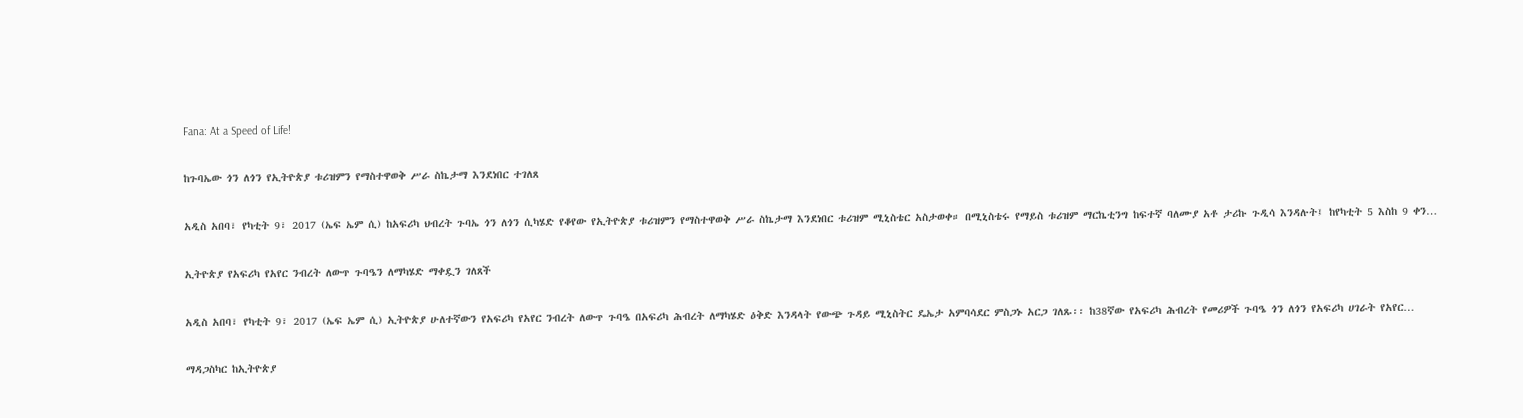Fana: At a Speed of Life!

ከጉባኤው ጎን ለጎን የኢትዮጵያ ቱሪዝምን የማስተዋወቅ ሥራ ስኬታማ እንደነበር ተገለጸ

አዲስ አበባ፣ የካቲት 9፣ 2017 (ኤፍ ኤም ሲ) ከአፍሪካ ህብረት ጉባኤ ጎን ለጎን ሲካሄድ የቆየው የኢትዮጵያ ቱሪዝምን የማስተዋወቅ ሥራ ስኬታማ እንደነበር ቱሪዝም ሚኒስቴር አስታወቀ። በሚኒስቴሩ የማይስ ቱሪዝም ማርኬቲንግ ከፍተኛ ባለሙያ አቶ ታሪኩ ጉዲሳ እንዳሉት፤ ከየካቲት 5 እስከ 9 ቀን…

ኢትዮጵያ የአፍሪካ የአየር ንብረት ለውጥ ጉባዔን ለማካሄድ ማቀዷን ገለጸች

አዲስ አበባ፣ የካቲት 9፣ 2017 (ኤፍ ኤም ሲ) ኢትዮጵያ ሁለተኛውን የአፍሪካ የአየር ንብረት ለውጥ ጉባዔ በአፍሪካ ሕብረት ለማካሄድ ዕቅድ እንዳላት የውጭ ጉዳይ ሚኒስትር ዴኤታ አምባሳደር ምስጋኑ አርጋ ገለጹ፡፡ ከ38ኛው የአፍሪካ ሕብረት የመሪዎች ጉባዔ ጎን ለጎን የአፍሪካ ሀገራት የአየር…

ማዳጋስካር ከኢትዮጵያ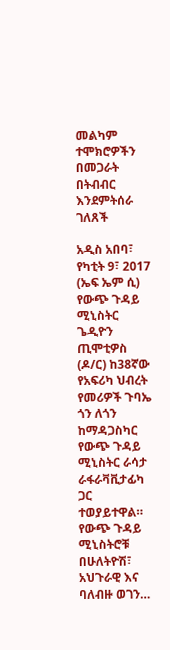መልካም ተሞክሮዎችን በመጋራት በትብብር እንደምትሰራ ገለጸች

አዲስ አበባ፣ የካቲት 9፣ 2017 (ኤፍ ኤም ሲ) የውጭ ጉዳይ ሚኒስትር ጌዲዮን ጢሞቲዎስ (ዶ/ር) ከ38ኛው የአፍሪካ ህብረት የመሪዎች ጉባኤ ጎን ለጎን ከማዳጋስካር የውጭ ጉዳይ ሚኒስትር ራሳታ ራፋራቫቪታፊካ ጋር ተወያይተዋል። የውጭ ጉዳይ ሚኒስትሮቹ በሁለትዮሽ፣ አህጉራዊ እና ባለብዙ ወገን…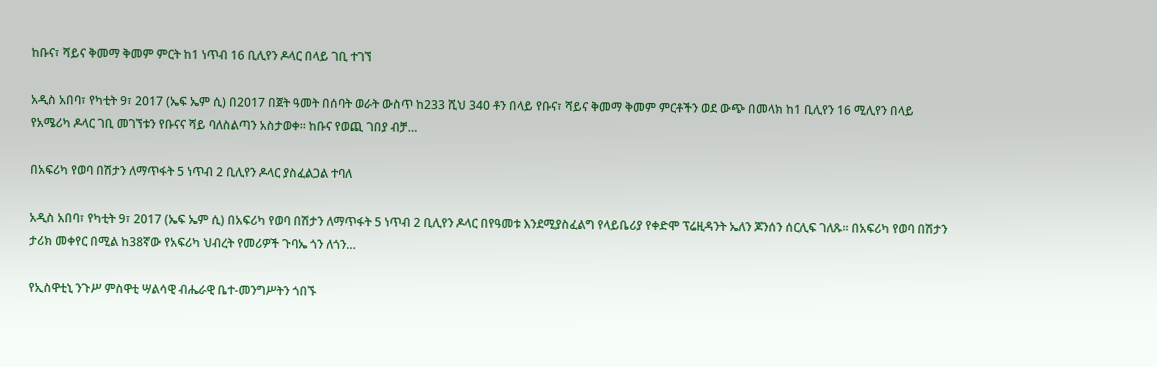ከቡና፣ ሻይና ቅመማ ቅመም ምርት ከ1 ነጥብ 16 ቢሊየን ዶላር በላይ ገቢ ተገኘ

አዲስ አበባ፣ የካቲት 9፣ 2017 (ኤፍ ኤም ሲ) በ2017 በጀት ዓመት በሰባት ወራት ውስጥ ከ233 ሺህ 340 ቶን በላይ የቡና፣ ሻይና ቅመማ ቅመም ምርቶችን ወደ ውጭ በመላክ ከ1 ቢሊየን 16 ሚሊየን በላይ የአሜሪካ ዶላር ገቢ መገኘቱን የቡናና ሻይ ባለስልጣን አስታወቀ። ከቡና የወጪ ገበያ ብቻ…

በአፍሪካ የወባ በሽታን ለማጥፋት 5 ነጥብ 2 ቢሊየን ዶላር ያስፈልጋል ተባለ

አዲስ አበባ፣ የካቲት 9፣ 2017 (ኤፍ ኤም ሲ) በአፍሪካ የወባ በሽታን ለማጥፋት 5 ነጥብ 2 ቢሊየን ዶላር በየዓመቱ እንደሚያስፈልግ የላይቤሪያ የቀድሞ ፕሬዚዳንት ኤለን ጆንሰን ሰርሊፍ ገለጹ፡፡ በአፍሪካ የወባ በሽታን ታሪክ መቀየር በሚል ከ38ኛው የአፍሪካ ህብረት የመሪዎች ጉባኤ ጎን ለጎን…

የኢስዋቲኒ ንጉሥ ምስዋቲ ሣልሳዊ ብሔራዊ ቤተ-መንግሥትን ጎበኙ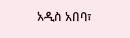አዲስ አበባ፣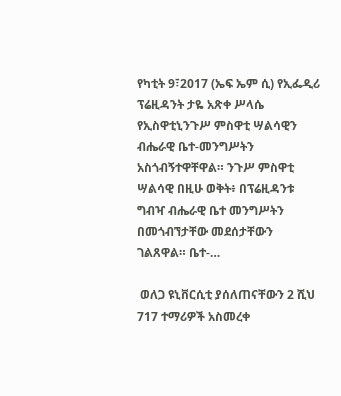የካቲት 9፣2017 (ኤፍ ኤም ሲ) የኢፌዲሪ ፕሬዚዳንት ታዬ አጽቀ ሥላሴ የኢስዋቲኒንጉሥ ምስዋቲ ሣልሳዊን ብሔራዊ ቤተ-መንግሥትን አስጎብኝተዋቸዋል። ንጉሥ ምስዋቲ ሣልሳዊ በዚሁ ወቅት፥ በፕሬዚዳንቱ ግብዣ ብሔራዊ ቤተ መንግሥትን በመጎብኘታቸው መደሰታቸውን ገልጸዋል። ቤተ-…

 ወለጋ ዩኒቨርሲቲ ያሰለጠናቸውን 2 ሺህ 717 ተማሪዎች አስመረቀ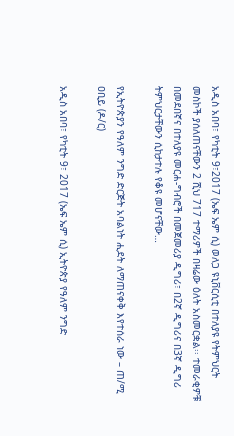አዲስ አበባ፣ የካቲት 9፣2017 (ኤፍ ኤም ሲ) ወለጋ ዩኒቨርሲቲ በተለያዩ የትምህርት መስኮች ያሰለጠናቸውን 2 ሺህ 717 ተማሪዎች በዛሬው ዕለት አስመርቋል፡፡ ተመራቂዎቹ በመደበኛና በተለያዩ መርሐ-ግብሮች በመጀመሪያ ዲግሪ፣ በ2ኛ ዲግሪና በ3ኛ ዲግሪ ትምህርታቸውን ሲከታተሉ የቆዩ መሆናቸው…

የኢትዮጵያን የዓለም ንግድ ድርጅት አባልነት ሒደት ለማጠናቀቅ እየተሰራ ነው – ጠ/ሚ ዐቢይ (ዶ/ር)

አዲስ አበባ፣ የካቲት 9፣ 2017 (ኤፍ ኤም ሲ) ኢትዮጵያ የዓለም ንግድ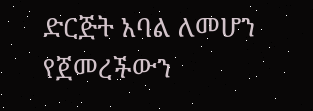ድርጅት አባል ለመሆን የጀመረችውን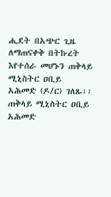ሒደት በአጭር ጊዜ ለማጠናቀቅ በትኩረት እየተሰራ መሆኑን ጠቅላይ ሚኒስትር ዐቢይ አሕመድ (ዶ/ር) ገለጹ፡፡ ጠቅላይ ሚኒስትር ዐቢይ አሕመድ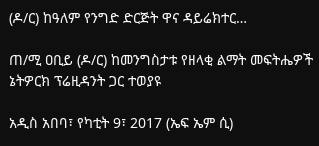(ዶ/ር) ከዓለም የንግድ ድርጅት ዋና ዳይሬክተር…

ጠ/ሚ ዐቢይ (ዶ/ር) ከመንግስታቱ የዘላቂ ልማት መፍትሔዎች ኔትዎርክ ፕሬዚዳንት ጋር ተወያዩ

አዲስ አበባ፣ የካቲት 9፣ 2017 (ኤፍ ኤም ሲ)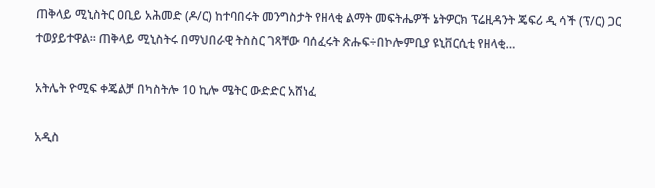ጠቅላይ ሚኒስትር ዐቢይ አሕመድ (ዶ/ር) ከተባበሩት መንግስታት የዘላቂ ልማት መፍትሔዎች ኔትዎርክ ፕሬዚዳንት ጄፍሪ ዲ ሳች (ፕ/ር) ጋር ተወያይተዋል። ጠቅላይ ሚኒስትሩ በማህበራዊ ትስስር ገጻቸው ባሰፈሩት ጽሑፍ÷በኮሎምቢያ ዩኒቨርሲቲ የዘላቂ…

አትሌት ዮሚፍ ቀጄልቻ በካስትሎ 10 ኪሎ ሜትር ውድድር አሸነፈ

አዲስ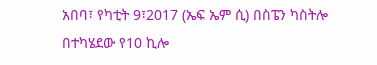አበባ፣ የካቲት 9፣2017 (ኤፍ ኤም ሲ) በስፔን ካስትሎ በተካሄደው የ10 ኪሎ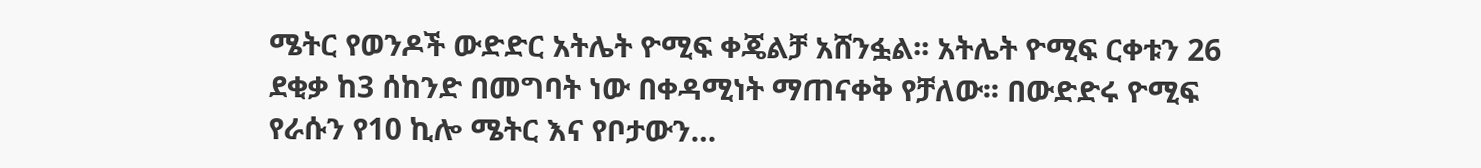ሜትር የወንዶች ውድድር አትሌት ዮሚፍ ቀጄልቻ አሸንፏል፡፡ አትሌት ዮሚፍ ርቀቱን 26 ደቂቃ ከ3 ሰከንድ በመግባት ነው በቀዳሚነት ማጠናቀቅ የቻለው፡፡ በውድድሩ ዮሚፍ የራሱን የ10 ኪሎ ሜትር እና የቦታውን…